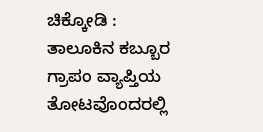ಚಿಕ್ಕೋಡಿ : ತಾಲೂಕಿನ ಕಬ್ಬೂರ ಗ್ರಾಪಂ ವ್ಯಾಪ್ತಿಯ ತೋಟವೊಂದರಲ್ಲಿ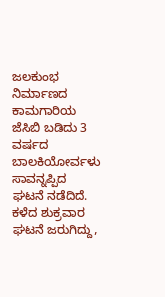ಜಲಕುಂಭ ನಿರ್ಮಾಣದ ಕಾಮಗಾರಿಯ ಜೆಸಿಬಿ ಬಡಿದು 3 ವರ್ಷದ ಬಾಲಕಿಯೋರ್ವಳು ಸಾವನ್ನಪ್ಪಿದ ಘಟನೆ ನಡೆದಿದೆ.
ಕಳೆದ ಶುಕ್ರವಾರ ಘಟನೆ ಜರುಗಿದ್ದು,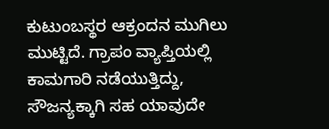ಕುಟುಂಬಸ್ಥರ ಆಕ್ರಂದನ ಮುಗಿಲು ಮುಟ್ಟಿದೆ. ಗ್ರಾಪಂ ವ್ಯಾಪ್ತಿಯಲ್ಲಿ ಕಾಮಗಾರಿ ನಡೆಯುತ್ತಿದ್ದು, ಸೌಜನ್ಯಕ್ಕಾಗಿ ಸಹ ಯಾವುದೇ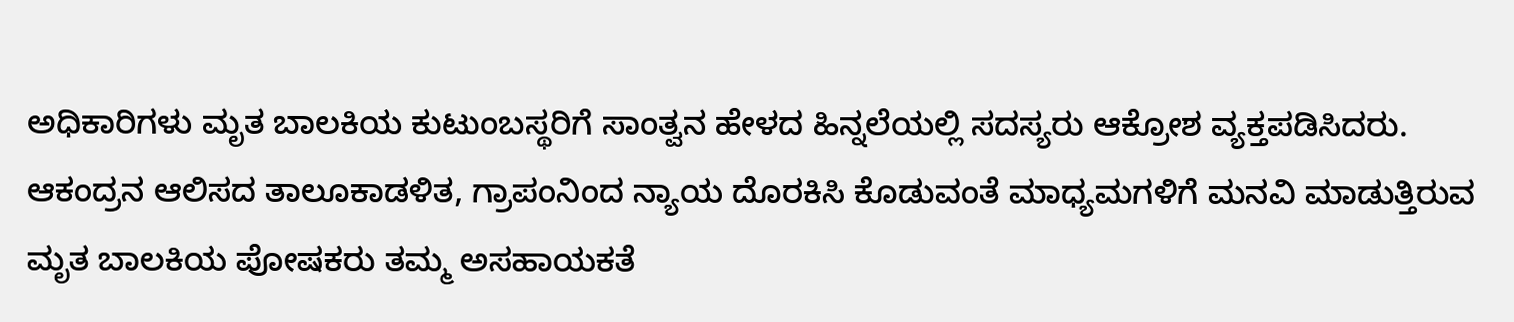ಅಧಿಕಾರಿಗಳು ಮೃತ ಬಾಲಕಿಯ ಕುಟುಂಬಸ್ಥರಿಗೆ ಸಾಂತ್ವನ ಹೇಳದ ಹಿನ್ನಲೆಯಲ್ಲಿ ಸದಸ್ಯರು ಆಕ್ರೋಶ ವ್ಯಕ್ತಪಡಿಸಿದರು.
ಆಕಂದ್ರನ ಆಲಿಸದ ತಾಲೂಕಾಡಳಿತ, ಗ್ರಾಪಂನಿಂದ ನ್ಯಾಯ ದೊರಕಿಸಿ ಕೊಡುವಂತೆ ಮಾಧ್ಯಮಗಳಿಗೆ ಮನವಿ ಮಾಡುತ್ತಿರುವ ಮೃತ ಬಾಲಕಿಯ ಪೋಷಕರು ತಮ್ಮ ಅಸಹಾಯಕತೆ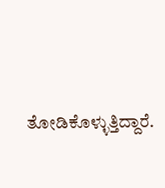ತೋಡಿಕೊಳ್ಳುತ್ತಿದ್ದಾರೆ.